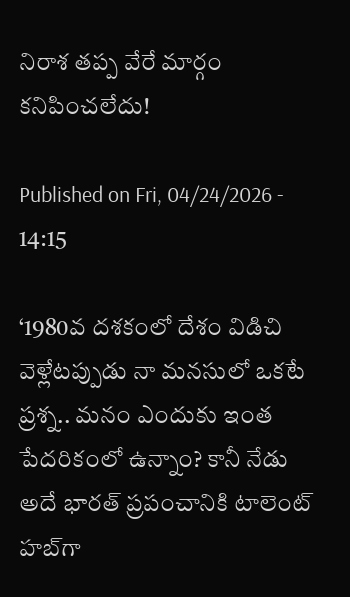నిరాశ తప్ప వేరే మార్గం కనిపించలేదు!

Published on Fri, 04/24/2026 - 14:15

‘1980వ దశకంలో దేశం విడిచి వెళ్లేటప్పుడు నా మనసులో ఒకటే ప్రశ్న.. మనం ఎందుకు ఇంత పేదరికంలో ఉన్నాం? కానీ నేడు అదే భారత్ ప్రపంచానికి టాలెంట్ హబ్‌గా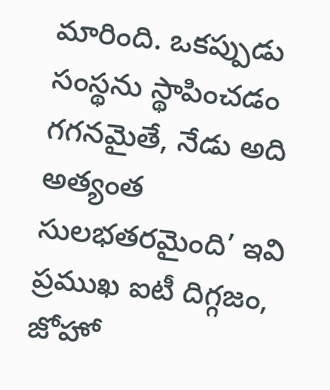మారింది. ఒకప్పుడు సంస్థను స్థాపించడం గగనమైతే, నేడు అది అత్యంత సులభతరమైంది’ ఇవి ప్రముఖ ఐటీ దిగ్గజం, జోహో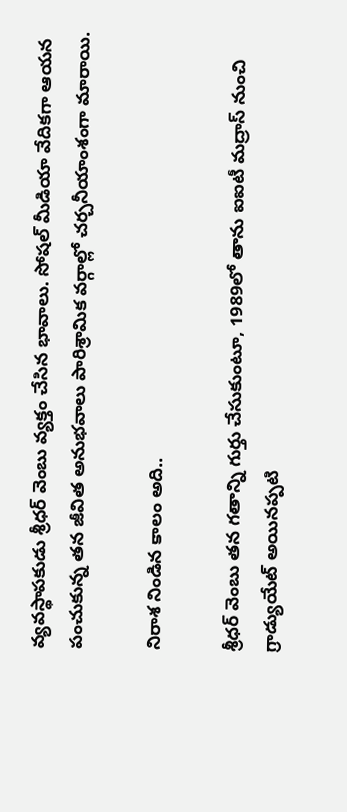వ్యవస్థాపకుడు శ్రీధర్ వెంబు వ్యక్తం చేసిన భావాలు. సోషల్ మీడియా వేదికగా ఆయన పంచుకున్న తన జీవిత అనుభవాలు పారిశ్రామిక వర్గాల్లో చర్చనీయాంశంగా మారాయి.

నిరాశ నిండిన కాలం అది..

శ్రీధర్ వెంబు తన గతాన్ని గుర్తు చేసుకుంటూ, 1989లో తాను ఐఐటీ మద్రాస్ నుంచి గ్రాడ్యుయేట్ అయినప్పటి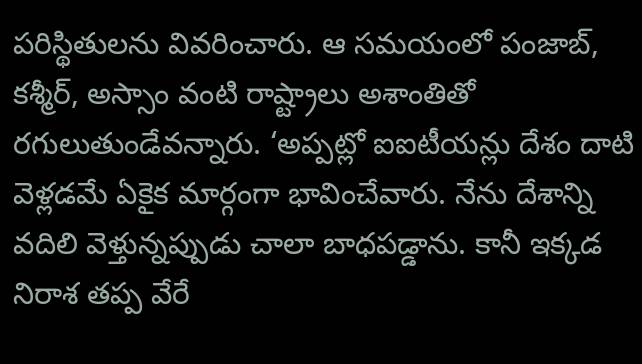పరిస్థితులను వివరించారు. ఆ సమయంలో పంజాబ్, కశ్మీర్, అస్సాం వంటి రాష్ట్రాలు అశాంతితో రగులుతుండేవన్నారు. ‘అప్పట్లో ఐఐటీయన్లు దేశం దాటి వెళ్లడమే ఏకైక మార్గంగా భావించేవారు. నేను దేశాన్ని వదిలి వెళ్తున్నప్పుడు చాలా బాధపడ్డాను. కానీ ఇక్కడ నిరాశ తప్ప వేరే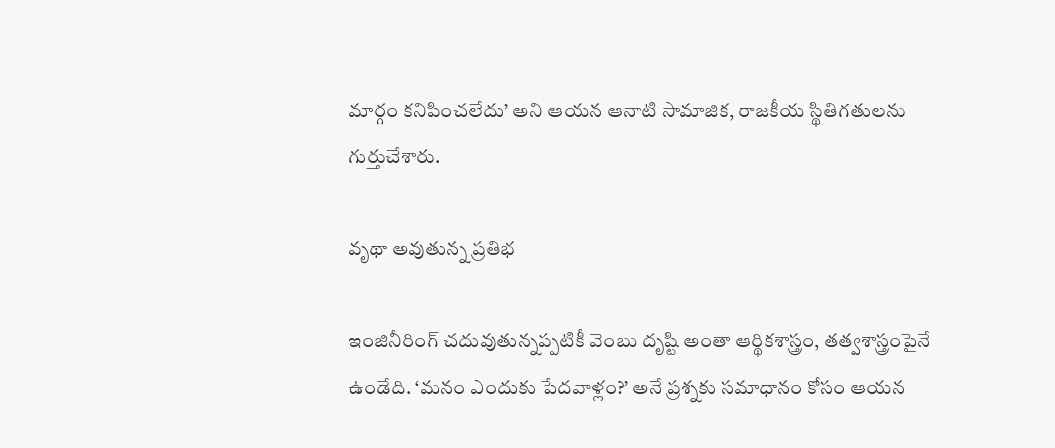మార్గం కనిపించలేదు’ అని ఆయన ఆనాటి సామాజిక, రాజకీయ స్థితిగతులను గుర్తుచేశారు.

వృథా అవుతున్న ప్రతిభ

ఇంజినీరింగ్ చదువుతున్నప్పటికీ వెంబు దృష్టి అంతా ఆర్థికశాస్త్రం, తత్వశాస్త్రంపైనే ఉండేది. ‘మనం ఎందుకు పేదవాళ్లం?’ అనే ప్రశ్నకు సమాధానం కోసం ఆయన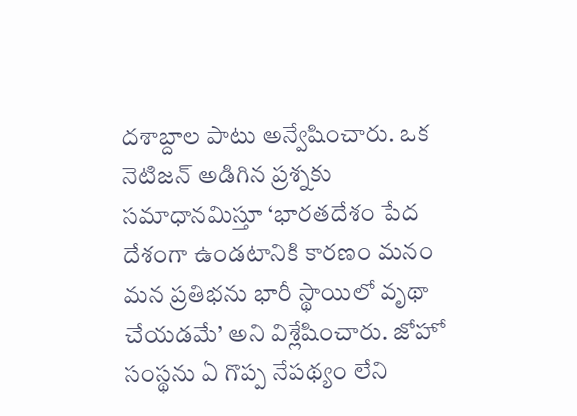దశాబ్దాల పాటు అన్వేషించారు. ఒక నెటిజన్ అడిగిన ప్రశ్నకు సమాధానమిస్తూ ‘భారతదేశం పేద దేశంగా ఉండటానికి కారణం మనం మన ప్రతిభను భారీ స్థాయిలో వృథా చేయడమే’ అని విశ్లేషించారు. జోహో సంస్థను ఏ గొప్ప నేపథ్యం లేని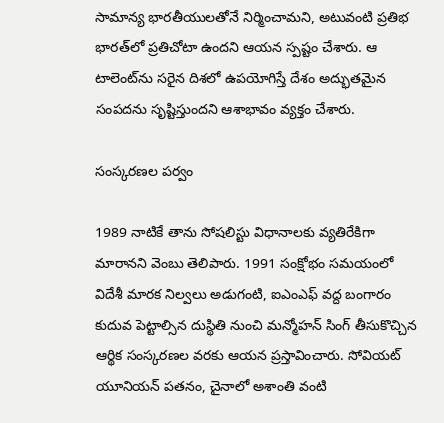సామాన్య భారతీయులతోనే నిర్మించామని, అటువంటి ప్రతిభ భారత్‌లో ప్రతిచోటా ఉందని ఆయన స్పష్టం చేశారు. ఆ టాలెంట్‌ను సరైన దిశలో ఉపయోగిస్తే దేశం అద్భుతమైన సంపదను సృష్టిస్తుందని ఆశాభావం వ్యక్తం చేశారు.

సంస్కరణల పర్వం

1989 నాటికే తాను సోషలిస్టు విధానాలకు వ్యతిరేకిగా మారానని వెంబు తెలిపారు. 1991 సంక్షోభం సమయంలో విదేశీ మారక నిల్వలు అడుగంటి, ఐఎంఎఫ్ వద్ద బంగారం కుదువ పెట్టాల్సిన దుస్థితి నుంచి మన్మోహన్ సింగ్ తీసుకొచ్చిన ఆర్థిక సంస్కరణల వరకు ఆయన ప్రస్తావించారు. సోవియట్ యూనియన్ పతనం, చైనాలో అశాంతి వంటి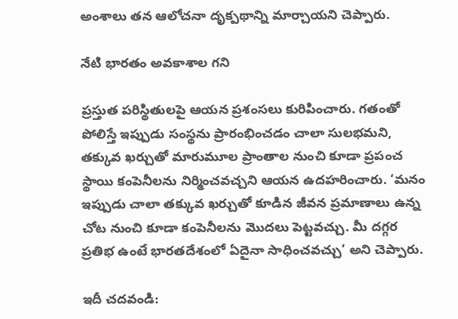అంశాలు తన ఆలోచనా దృక్పథాన్ని మార్చాయని చెప్పారు.

నేటి భారతం అవకాశాల గని

ప్రస్తుత పరిస్థితులపై ఆయన ప్రశంసలు కురిపించారు. గతంతో పోలిస్తే ఇప్పుడు సంస్థను ప్రారంభించడం చాలా సులభమని, తక్కువ ఖర్చుతో మారుమూల ప్రాంతాల నుంచి కూడా ప్రపంచ స్థాయి కంపెనీలను నిర్మించవచ్చని ఆయన ఉదహరించారు. ‘మనం ఇప్పుడు చాలా తక్కువ ఖర్చుతో కూడిన జీవన ప్రమాణాలు ఉన్న చోట నుంచి కూడా కంపెనీలను మొదలు పెట్టవచ్చు. మీ దగ్గర ప్రతిభ ఉంటే భారతదేశంలో ఏదైనా సాధించవచ్చు’ అని చెప్పారు.

ఇదీ చదవండి: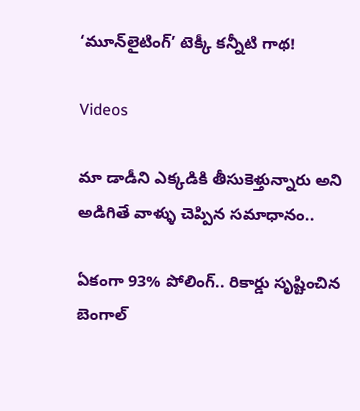‘మూన్‌లైటింగ్’ టెక్కీ కన్నీటి గాథ!

Videos

మా డాడీని ఎక్కడికి తీసుకెళ్తున్నారు అని అడిగితే వాళ్ళు చెప్పిన సమాధానం..

ఏకంగా 93% పోలింగ్.. రికార్డు సృష్టించిన బెంగాల్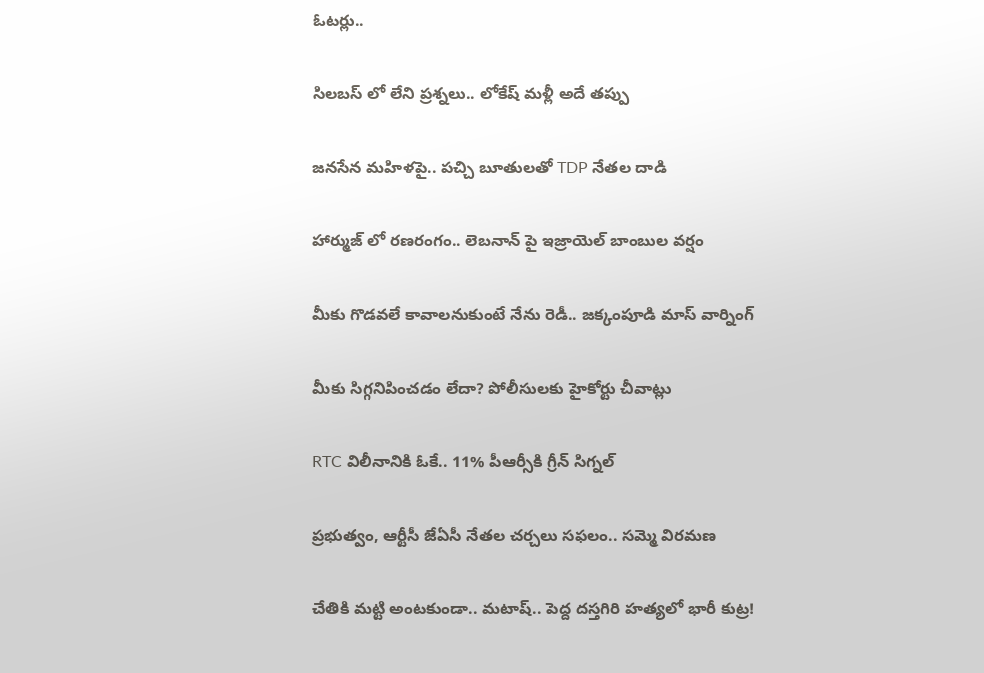ఓటర్లు..

సిలబస్ లో లేని ప్రశ్నలు.. లోకేష్ మళ్లీ అదే తప్పు

జనసేన మహిళపై.. పచ్చి బూతులతో TDP నేతల దాడి

హార్ముజ్ లో రణరంగం.. లెబనాన్ పై ఇజ్రాయెల్ బాంబుల వర్షం

మీకు గొడవలే కావాలనుకుంటే నేను రెడీ.. జక్కంపూడి మాస్ వార్నింగ్

మీకు సిగ్గనిపించడం లేదా? పోలీసులకు హైకోర్టు చీవాట్లు

RTC విలీనానికి ఓకే.. 11% పీఆర్సీకి గ్రీన్ సిగ్నల్

ప్రభుత్వం, ఆర్టీసీ జేఏసీ నేతల చర్చలు సఫలం.. సమ్మె విరమణ

చేతికి మట్టి అంటకుండా.. మటాష్.. పెద్ద దస్తగిరి హత్యలో భారీ కుట్ర!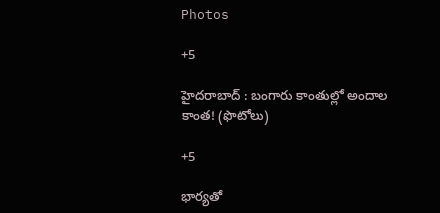Photos

+5

హైదరాబాద్ : బంగారు కాంతుల్లో అందాల కాంత! (ఫొటోలు)

+5

భార్యతో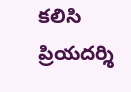కలిసి ప్రియదర్శి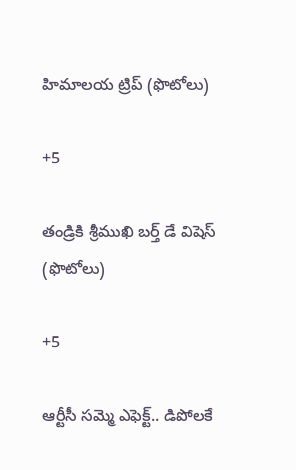హిమాలయ ట్రిప్ (ఫొటోలు)

+5

తండ్రికి శ్రీముఖి బర్త్ డే విషెస్ (ఫొటోలు)

+5

ఆర్టీసీ సమ్మె ఎఫెక్ట్.. డిపోలకే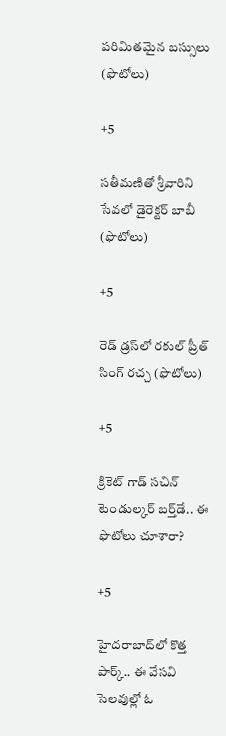పరిమితమైన బస్సులు (ఫొటోలు)

+5

సతీమణితో శ్రీవారిని సేవలో డైరెక్టర్ బాబీ (ఫొటోలు)

+5

రెడ్ డ్రస్‌లో రకుల్ ప్రీత్ సింగ్ రచ్చ (ఫొటోలు)

+5

క్రికెట్‌ గాడ్‌ సచిన్‌ టెండుల్కర్‌ బర్త్‌డే.. ఈ ఫొటోలు చూశారా?

+5

హైదరాబాద్‌లో కొత్త పార్క్.. ఈ వేసవి సెలవుల్లో ఓ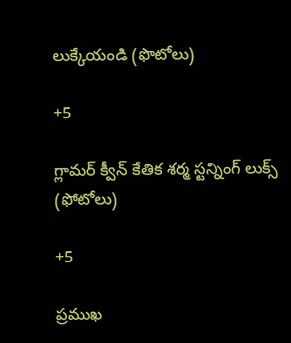లుక్కేయండి (ఫొటోలు)

+5

గ్లామర్‌ క్వీన్‌ కేతిక శర్మ స్టన్నింగ్ లుక్స్‌ (ఫోటోలు)

+5

ప్రముఖ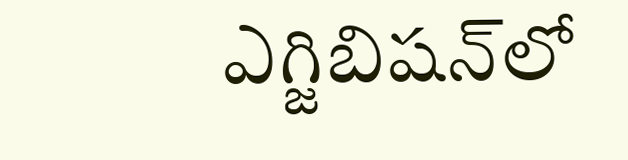ఎగ్జిబిషన్‌లో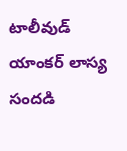టాలీవుడ్ యాంకర్‌ లాస్య సందడి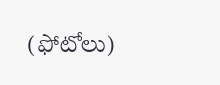(ఫోటోలు)